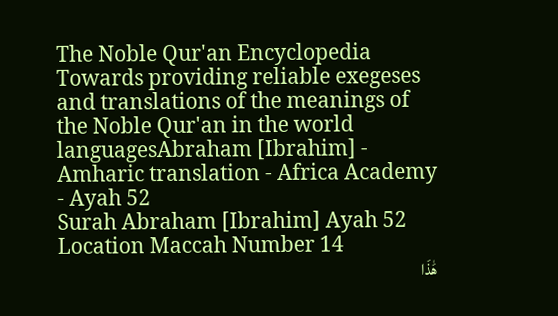The Noble Qur'an Encyclopedia
Towards providing reliable exegeses and translations of the meanings of the Noble Qur'an in the world languagesAbraham [Ibrahim] - Amharic translation - Africa Academy - Ayah 52
Surah Abraham [Ibrahim] Ayah 52 Location Maccah Number 14
هَٰذَا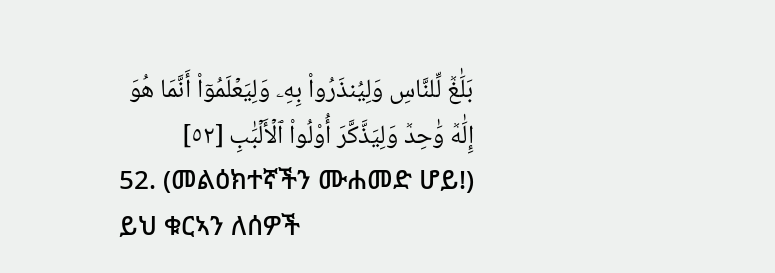بَلَٰغٞ لِّلنَّاسِ وَلِيُنذَرُواْ بِهِۦ وَلِيَعۡلَمُوٓاْ أَنَّمَا هُوَ إِلَٰهٞ وَٰحِدٞ وَلِيَذَّكَّرَ أُوْلُواْ ٱلۡأَلۡبَٰبِ [٥٢]
52. (መልዕክተኛችን ሙሐመድ ሆይ!) ይህ ቁርኣን ለሰዎች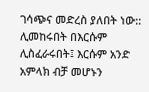ገሳጭና መድረስ ያለበት ነው:: ሊመከሩበት በእርሱም ሊስፈራሩበት፤ እርሱም አንድ አምላክ ብቻ መሆኑን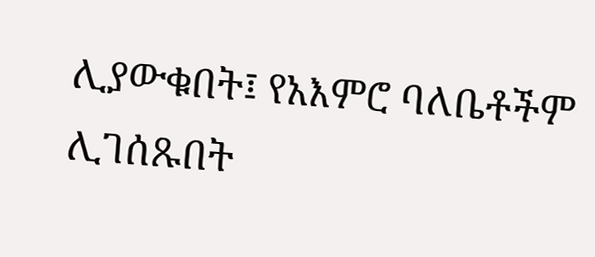ሊያውቁበት፤ የአእምሮ ባለቤቶችም ሊገሰጹበት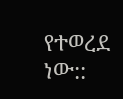የተወረደ ነው::